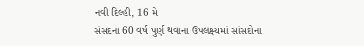નવી દિલ્હી, 16 મે
સંસદના 60 વર્ષ પુર્ણ થવાના ઉપલક્ષ્યમાં સાંસદોના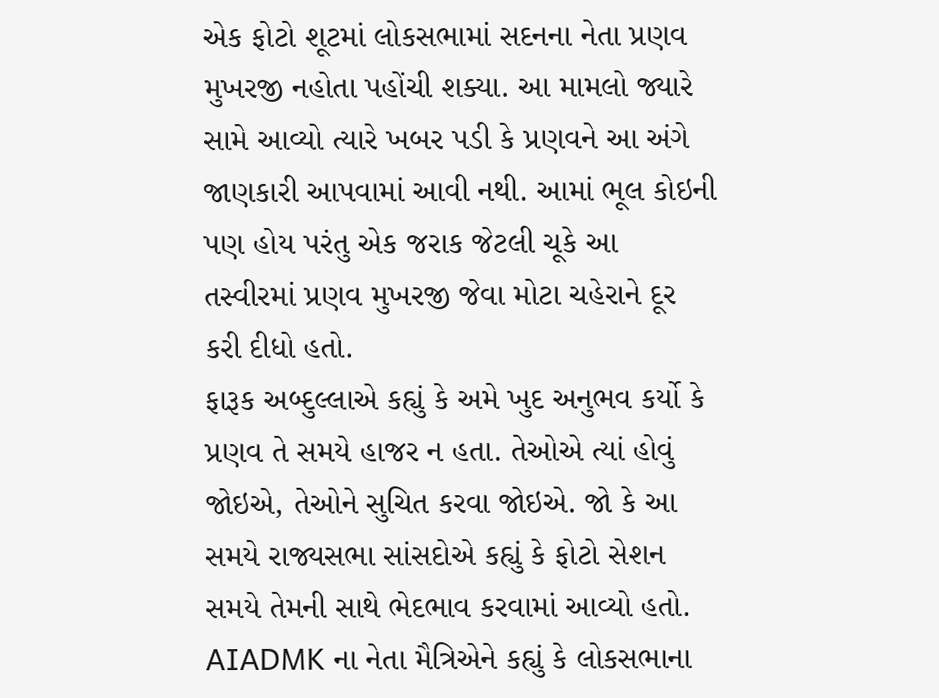એક ફોટો શૂટમાં લોકસભામાં સદનના નેતા પ્રણવ મુખરજી નહોતા પહોંચી શક્યા. આ મામલો જ્યારે સામે આવ્યો ત્યારે ખબર પડી કે પ્રણવને આ અંગે જાણકારી આપવામાં આવી નથી. આમાં ભૂલ કોઇની પણ હોય પરંતુ એક જરાક જેટલી ચૂકે આ તસ્વીરમાં પ્રણવ મુખરજી જેવા મોટા ચહેરાને દૂર કરી દીધો હતો.
ફારૂક અબ્દુલ્લાએ કહ્યું કે અમે ખુદ અનુભવ કર્યો કે પ્રણવ તે સમયે હાજર ન હતા. તેઓએ ત્યાં હોવું જોઇએ, તેઓને સુચિત કરવા જોઇએ. જો કે આ સમયે રાજ્યસભા સાંસદોએ કહ્યું કે ફોટો સેશન સમયે તેમની સાથે ભેદભાવ કરવામાં આવ્યો હતો.
AIADMK ના નેતા મૈત્રિએને કહ્યું કે લોકસભાના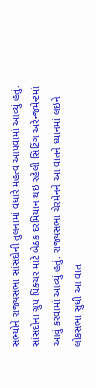સભ્યોને રાજ્યસભા સાંસદોની તુલનામાં વધારે મહત્વ આપવામાં આવ્યું હતું. સાંસદોના ગ્રુપ પિક્ચર માટે બેઠક દરમિયાન થઇ રહેલી સિટિંગ અરેન્જમેન્ટમાં આવું કરવામાં આવ્યું હતું. રાજ્યસભા ચેરમેનને આ વાતને ધ્યાનમાં લઇને લોકસભા સુધી આ વાત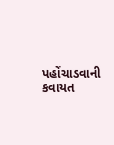પહોંચાડવાની કવાયત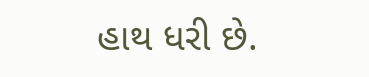હાથ ધરી છે.